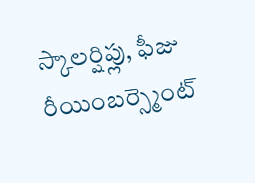స్కాలర్షిప్లు, ఫీజు రీయింబర్స్మెంట్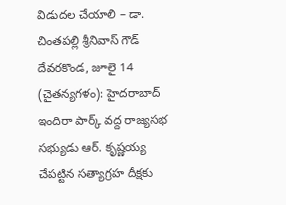విడుదల చేయాలి – డా. చింతపల్లి శ్రీనివాస్ గౌడ్
దేవరకొండ, జూలై 14 (చైతన్యగళం): హైదరాబాద్ ఇందిరా పార్క్ వద్ద రాజ్యసభ సభ్యుడు ఆర్. కృష్ణయ్య చేపట్టిన సత్యాగ్రహ దీక్షకు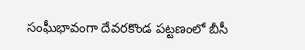సంఘీభావంగా దేవరకొండ పట్టణంలో బీసీ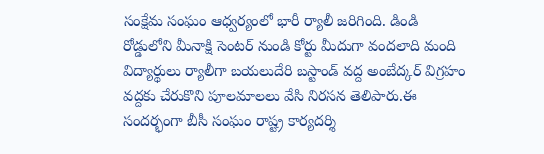సంక్షేమ సంఘం ఆధ్వర్యంలో భారీ ర్యాలీ జరిగింది. డిండి రోడ్డులోని మీనాక్షి సెంటర్ నుండి కోర్టు మీదుగా వందలాది మంది విద్యార్థులు ర్యాలీగా బయలుదేరి బస్టాండ్ వద్ద అంబేద్కర్ విగ్రహం వద్దకు చేరుకొని పూలమాలలు వేసి నిరసన తెలిపారు.ఈ సందర్భంగా బీసీ సంఘం రాష్ట్ర కార్యదర్శి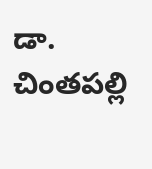డా. చింతపల్లి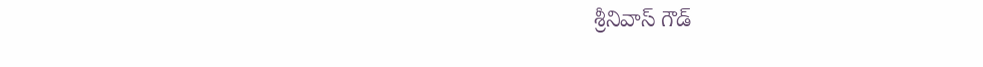శ్రీనివాస్ గౌడ్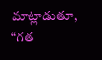మాట్లాడుతూ, “గత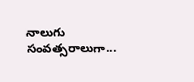నాలుగు సంవత్సరాలుగా...